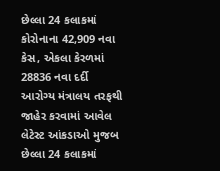છેલ્લા 24 કલાકમાં કોરોનાના 42,909 નવા કેસ, એકલા કેરળમાં 28836 નવા દર્દી
આરોગ્ય મંત્રાલય તરફથી જાહેર કરવામાં આવેલ લેટેસ્ટ આંકડાઓ મુજબ છેલ્લા 24 કલાકમાં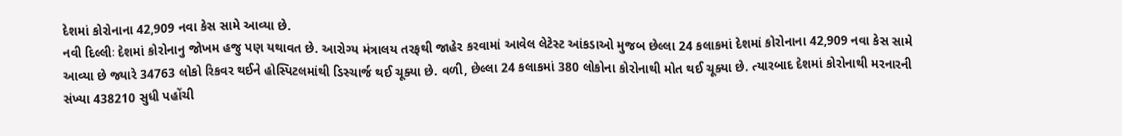દેશમાં કોરોનાના 42,909 નવા કેસ સામે આવ્યા છે.
નવી દિલ્લીઃ દેશમાં કોરોનાનુ જોખમ હજુ પણ યથાવત છે. આરોગ્ય મંત્રાલય તરફથી જાહેર કરવામાં આવેલ લેટેસ્ટ આંકડાઓ મુજબ છેલ્લા 24 કલાકમાં દેશમાં કોરોનાના 42,909 નવા કેસ સામે આવ્યા છે જ્યારે 34763 લોકો રિકવર થઈને હોસ્પિટલમાંથી ડિસ્ચાર્જ થઈ ચૂક્યા છે. વળી, છેલ્લા 24 કલાકમાં 380 લોકોના કોરોનાથી મોત થઈ ચૂક્યા છે. ત્યારબાદ દેશમાં કોરોનાથી મરનારની સંખ્યા 438210 સુધી પહોંચી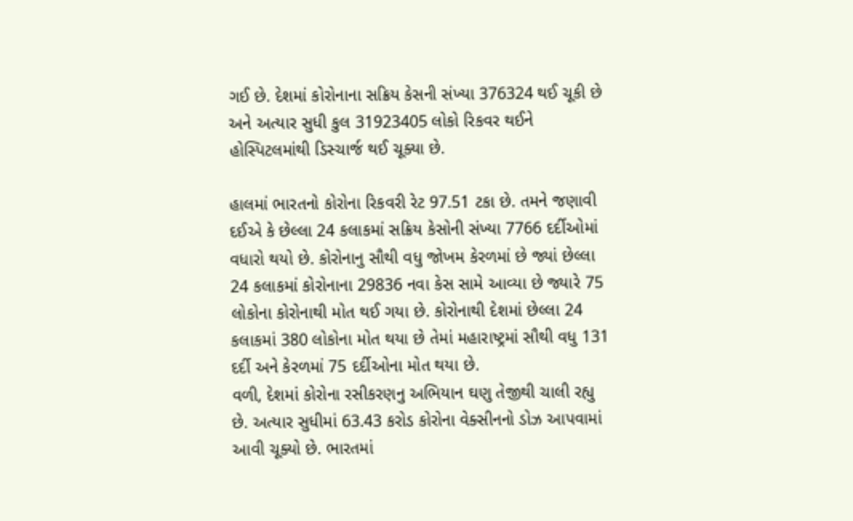ગઈ છે. દેશમાં કોરોનાના સક્રિય કેસની સંખ્યા 376324 થઈ ચૂકી છે અને અત્યાર સુધી કુલ 31923405 લોકો રિકવર થઈને હોસ્પિટલમાંથી ડિસ્ચાર્જ થઈ ચૂક્યા છે.

હાલમાં ભારતનો કોરોના રિકવરી રેટ 97.51 ટકા છે. તમને જણાવી દઈએ કે છેલ્લા 24 કલાકમાં સક્રિય કેસોની સંખ્યા 7766 દર્દીઓમાં વધારો થયો છે. કોરોનાનુ સૌથી વધુ જોખમ કેરળમાં છે જ્યાં છેલ્લા 24 કલાકમાં કોરોનાના 29836 નવા કેસ સામે આવ્યા છે જ્યારે 75 લોકોના કોરોનાથી મોત થઈ ગયા છે. કોરોનાથી દેશમાં છેલ્લા 24 કલાકમાં 380 લોકોના મોત થયા છે તેમાં મહારાષ્ટ્રમાં સૌથી વધુ 131 દર્દી અને કેરળમાં 75 દર્દીઓના મોત થયા છે.
વળી, દેશમાં કોરોના રસીકરણનુ અભિયાન ઘણુ તેજીથી ચાલી રહ્યુ છે. અત્યાર સુધીમાં 63.43 કરોડ કોરોના વેક્સીનનો ડોઝ આપવામાં આવી ચૂક્યો છે. ભારતમાં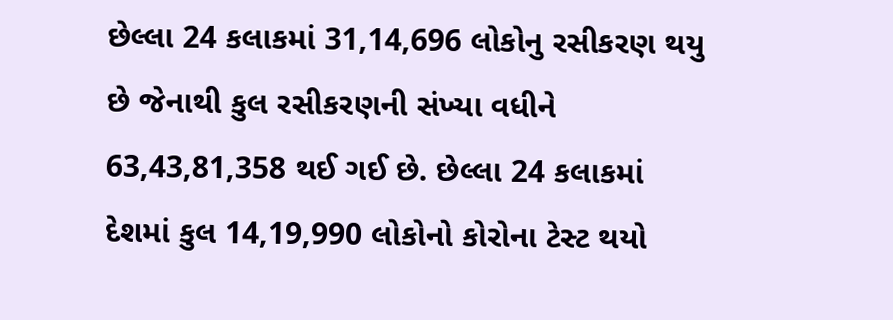છેલ્લા 24 કલાકમાં 31,14,696 લોકોનુ રસીકરણ થયુ છે જેનાથી કુલ રસીકરણની સંખ્યા વધીને 63,43,81,358 થઈ ગઈ છે. છેલ્લા 24 કલાકમાં દેશમાં કુલ 14,19,990 લોકોનો કોરોના ટેસ્ટ થયો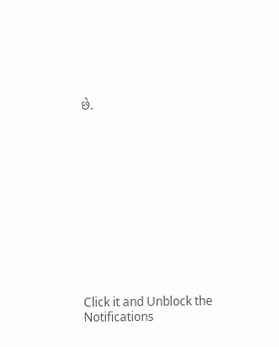છે.












Click it and Unblock the Notifications